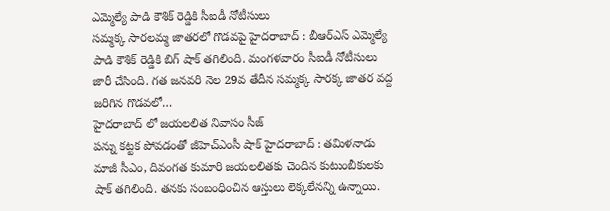ఎమ్మెల్యే పాడి కౌశిక్ రెడ్డికి సీఐడీ నోటీసులు
సమ్మక్క సారలమ్మ జాతరలో గొడవపై హైదరాబాద్ : బీఆర్ఎస్ ఎమ్మెల్యే పాడి కౌశిక్ రెడ్డికి బిగ్ షాక్ తగిలింది. మంగళవారం సీఐడీ నోటీసులు జారీ చేసింది. గత జనవరి నెల 29వ తేదీన సమ్మక్క సారక్క జాతర వద్ద జరిగిన గొడవలో…
హైదరాబాద్ లో జయలలిత నివాసం సీజ్
పన్ను కట్టక పోవడంతో జీహెచ్ఎంసీ షాక్ హైదరాబాద్ : తమిళనాడు మాజీ సీఎం, దివంగత కుమారి జయలలితకు చెందిన కుటుంబీకులకు షాక్ తగిలింది. తనకు సంబంధించిన ఆస్తులు లెక్కలేనన్ని ఉన్నాయి.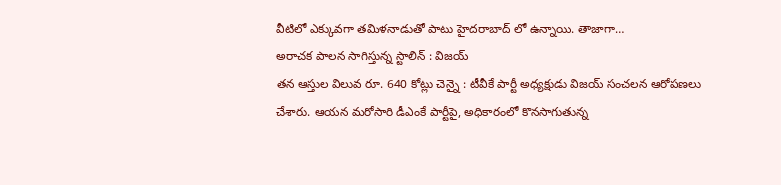వీటిలో ఎక్కువగా తమిళనాడుతో పాటు హైదరాబాద్ లో ఉన్నాయి. తాజాగా…
అరాచక పాలన సాగిస్తున్న స్టాలిన్ : విజయ్
తన ఆస్తుల విలువ రూ. 640 కోట్లు చెన్నై : టీవీకే పార్టీ అధ్యక్షుడు విజయ్ సంచలన ఆరోపణలు చేశారు. ఆయన మరోసారి డీఎంకే పార్టీపై, అధికారంలో కొనసాగుతున్న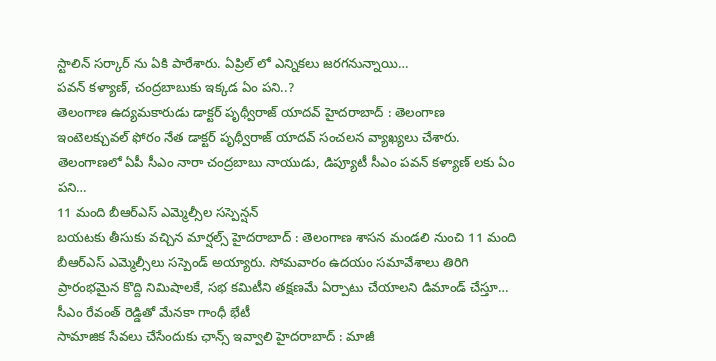స్టాలిన్ సర్కార్ ను ఏకి పారేశారు. ఏప్రిల్ లో ఎన్నికలు జరగనున్నాయి…
పవన్ కళ్యాణ్, చంద్రబాబుకు ఇక్కడ ఏం పని..?
తెలంగాణ ఉద్యమకారుడు డాక్టర్ పృథ్వీరాజ్ యాదవ్ హైదరాబాద్ : తెలంగాణ ఇంటెలక్చువల్ ఫోరం నేత డాక్టర్ పృథ్వీరాజ్ యాదవ్ సంచలన వ్యాఖ్యలు చేశారు. తెలంగాణలో ఏపీ సీఎం నారా చంద్రబాబు నాయుడు, డిప్యూటీ సీఎం పవన్ కళ్యాణ్ లకు ఏం పని…
11 మంది బీఆర్ఎస్ ఎమ్మెల్సీల సస్పెన్షన్
బయటకు తీసుకు వచ్చిన మార్షల్స్ హైదరాబాద్ : తెలంగాణ శాసన మండలి నుంచి 11 మంది బీఆర్ఎస్ ఎమ్మెల్సీలు సస్పెండ్ అయ్యారు. సోమవారం ఉదయం సమావేశాలు తిరిగి ప్రారంభమైన కొద్ది నిమిషాలకే, సభ కమిటీని తక్షణమే ఏర్పాటు చేయాలని డిమాండ్ చేస్తూ…
సీఎం రేవంత్ రెడ్డితో మేనకా గాంధీ భేటీ
సామాజిక సేవలు చేసేందుకు ఛాన్స్ ఇవ్వాలి హైదరాబాద్ : మాజీ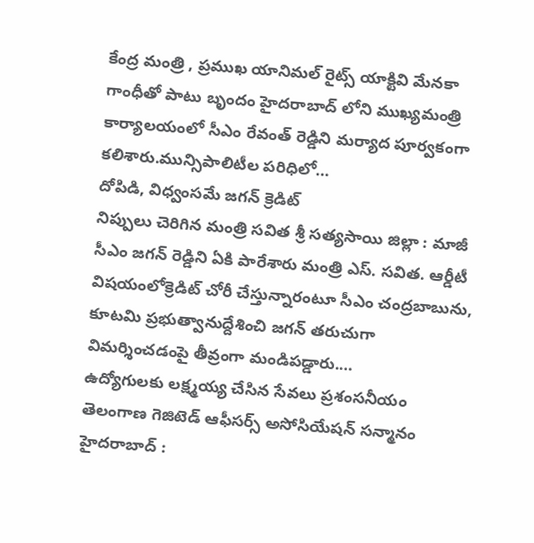కేంద్ర మంత్రి , ప్రముఖ యానిమల్ రైట్స్ యాక్టివి మేనకా గాంధీతో పాటు బృందం హైదరాబాద్ లోని ముఖ్యమంత్రి కార్యాలయంలో సీఎం రేవంత్ రెడ్డిని మర్యాద పూర్వకంగా కలిశారు.మున్సిపాలిటీల పరిధిలో…
దోపిడి, విధ్వంసమే జగన్ క్రెడిట్
నిప్పులు చెరిగిన మంత్రి సవిత శ్రీ సత్యసాయి జిల్లా : మాజీ సీఎం జగన్ రెడ్డిని ఏకి పారేశారు మంత్రి ఎస్. సవిత. ఆర్డీటీ విషయంలోక్రెడిట్ చోరీ చేస్తున్నారంటూ సీఎం చంద్రబాబును, కూటమి ప్రభుత్వానుద్దేశించి జగన్ తరుచుగా విమర్శించడంపై తీవ్రంగా మండిపడ్డారు.…
ఉద్యోగులకు లక్ష్మయ్య చేసిన సేవలు ప్రశంసనీయం
తెలంగాణ గెజిటెడ్ ఆఫీసర్స్ అసోసియేషన్ సన్మానం హైదరాబాద్ :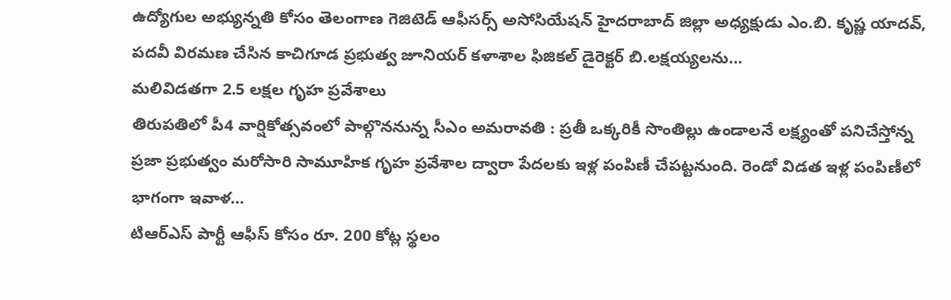ఉద్యోగుల అభ్యున్నతి కోసం తెలంగాణ గెజిటెడ్ ఆఫీసర్స్ అసోసియేషన్ హైదరాబాద్ జిల్లా అధ్యక్షుడు ఎం.బి. కృష్ణ యాదవ్, పదవీ విరమణ చేసిన కాచిగూడ ప్రభుత్వ జూనియర్ కళాశాల ఫిజికల్ డైరెక్టర్ బి.లక్షయ్యలను…
మలివిడతగా 2.5 లక్షల గృహ ప్రవేశాలు
తిరుపతిలో పీ4 వార్షికోత్సవంలో పాల్గొననున్న సీఎం అమరావతి : ప్రతీ ఒక్కరికీ సొంతిల్లు ఉండాలనే లక్ష్యంతో పనిచేస్తోన్న ప్రజా ప్రభుత్వం మరోసారి సామూహిక గృహ ప్రవేశాల ద్వారా పేదలకు ఇళ్ల పంపిణీ చేపట్టనుంది. రెండో విడత ఇళ్ల పంపిణీలో భాగంగా ఇవాళ…
టిఆర్ఎస్ పార్టీ ఆఫీస్ కోసం రూ. 200 కోట్ల స్థలం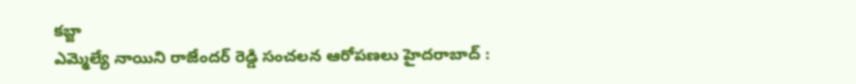కబ్జా
ఎమ్మెల్యే నాయిని రాజేందర్ రెడ్డి సంచలన ఆరోపణలు హైదరాబాద్ :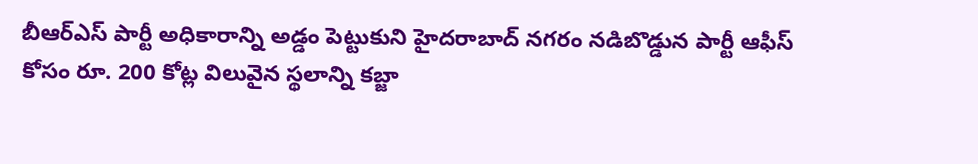బీఆర్ఎస్ పార్టీ అధికారాన్ని అడ్డం పెట్టుకుని హైదరాబాద్ నగరం నడిబొడ్డున పార్టీ ఆఫీస్ కోసం రూ. 200 కోట్ల విలువైన స్థలాన్ని కబ్జా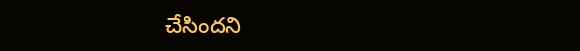చేసిందని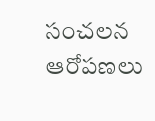సంచలన ఆరోపణలు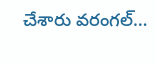చేశారు వరంగల్…